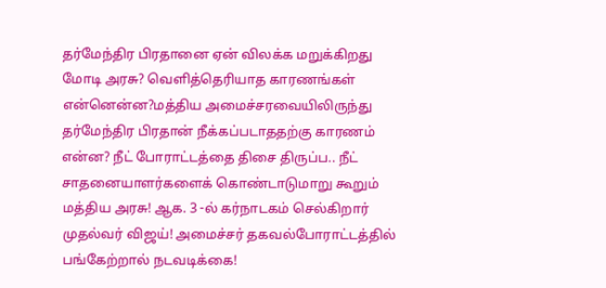தர்மேந்திர பிரதானை ஏன் விலக்க மறுக்கிறது மோடி அரசு? வெளித்தெரியாத காரணங்கள் என்னென்ன?மத்திய அமைச்சரவையிலிருந்து தர்மேந்திர பிரதான் நீக்கப்படாததற்கு காரணம் என்ன? நீட் போராட்டத்தை திசை திருப்ப.. நீட் சாதனையாளர்களைக் கொண்டாடுமாறு கூறும் மத்திய அரசு! ஆக. 3 -ல் கர்நாடகம் செல்கிறார் முதல்வர் விஜய்! அமைச்சர் தகவல்போராட்டத்தில் பங்கேற்றால் நடவடிக்கை!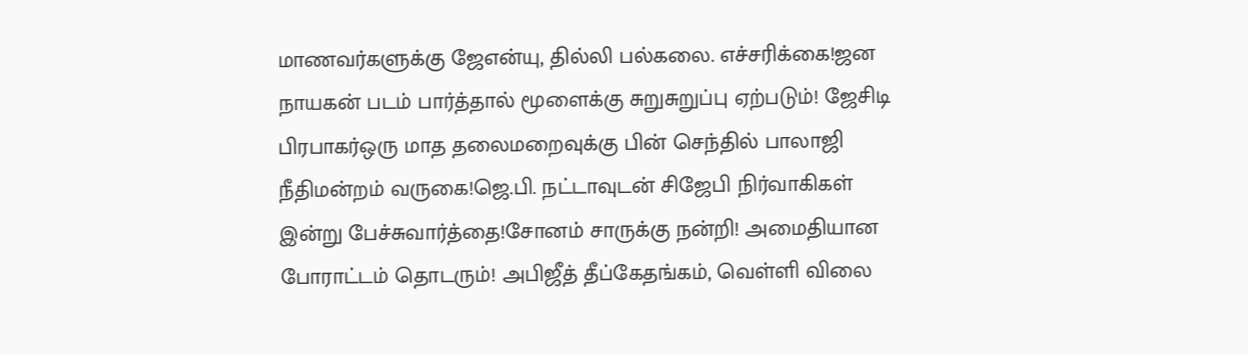மாணவர்களுக்கு ஜேஎன்யு, தில்லி பல்கலை. எச்சரிக்கை!ஜன நாயகன் படம் பார்த்தால் மூளைக்கு சுறுசுறுப்பு ஏற்படும்! ஜேசிடி பிரபாகர்ஒரு மாத தலைமறைவுக்கு பின் செந்தில் பாலாஜி நீதிமன்றம் வருகை!ஜெ.பி. நட்டாவுடன் சிஜேபி நிர்வாகிகள் இன்று பேச்சுவார்த்தை!சோனம் சாருக்கு நன்றி! அமைதியான போராட்டம் தொடரும்! அபிஜீத் தீப்கேதங்கம், வெள்ளி விலை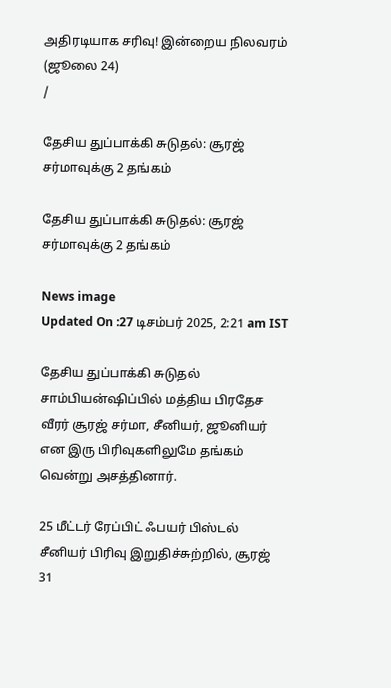அதிரடியாக சரிவு! இன்றைய நிலவரம் (ஜூலை 24)
/

தேசிய துப்பாக்கி சுடுதல்: சூரஜ் சர்மாவுக்கு 2 தங்கம்

தேசிய துப்பாக்கி சுடுதல்: சூரஜ் சர்மாவுக்கு 2 தங்கம்

News image
Updated On :27 டிசம்பர் 2025, 2:21 am IST

தேசிய துப்பாக்கி சுடுதல் சாம்பியன்ஷிப்பில் மத்திய பிரதேச வீரர் சூரஜ் சர்மா, சீனியர், ஜூனியர் என இரு பிரிவுகளிலுமே தங்கம் வென்று அசத்தினார்.

25 மீட்டர் ரேப்பிட் ஃபயர் பிஸ்டல் சீனியர் பிரிவு இறுதிச்சுற்றில், சூரஜ் 31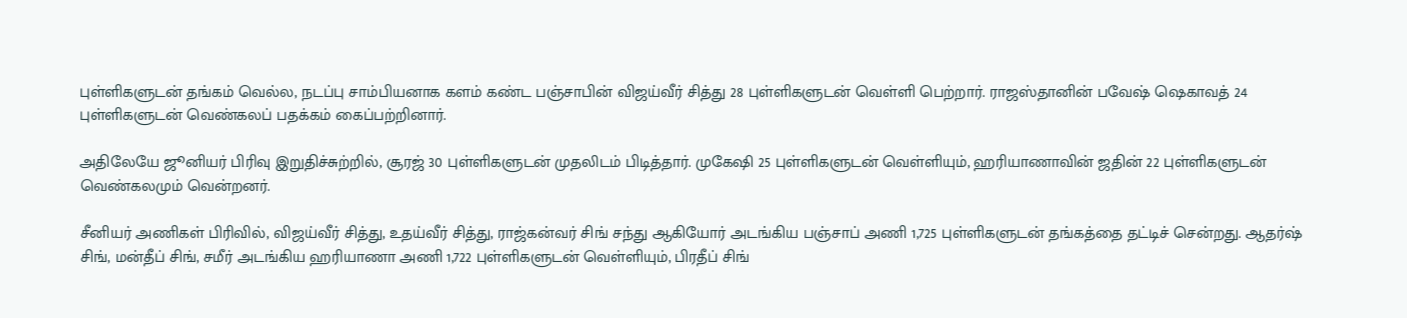புள்ளிகளுடன் தங்கம் வெல்ல, நடப்பு சாம்பியனாக களம் கண்ட பஞ்சாபின் விஜய்வீர் சித்து 28 புள்ளிகளுடன் வெள்ளி பெற்றார். ராஜஸ்தானின் பவேஷ் ஷெகாவத் 24 புள்ளிகளுடன் வெண்கலப் பதக்கம் கைப்பற்றினார்.

அதிலேயே ஜூனியர் பிரிவு இறுதிச்சுற்றில், சூரஜ் 30 புள்ளிகளுடன் முதலிடம் பிடித்தார். முகேஷி 25 புள்ளிகளுடன் வெள்ளியும், ஹரியாணாவின் ஜதின் 22 புள்ளிகளுடன் வெண்கலமும் வென்றனர்.

சீனியர் அணிகள் பிரிவில், விஜய்வீர் சித்து, உதய்வீர் சித்து, ராஜ்கன்வர் சிங் சந்து ஆகியோர் அடங்கிய பஞ்சாப் அணி 1,725 புள்ளிகளுடன் தங்கத்தை தட்டிச் சென்றது. ஆதர்ஷ் சிங், மன்தீப் சிங், சமீர் அடங்கிய ஹரியாணா அணி 1,722 புள்ளிகளுடன் வெள்ளியும், பிரதீப் சிங்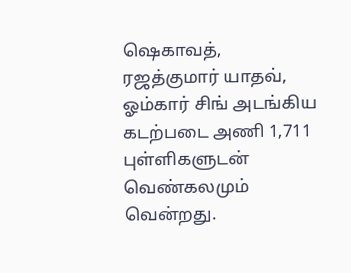ஷெகாவத், ரஜத்குமார் யாதவ், ஓம்கார் சிங் அடங்கிய கடற்படை அணி 1,711 புள்ளிகளுடன் வெண்கலமும் வென்றது.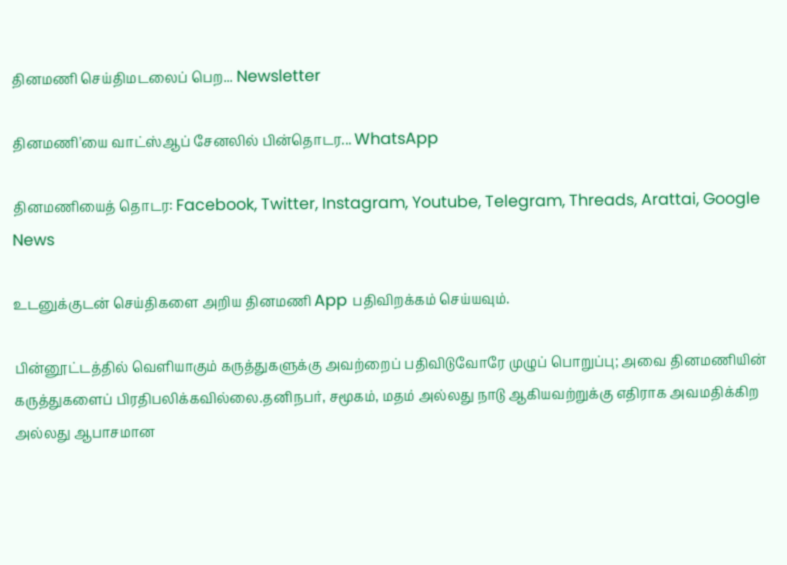தினமணி செய்திமடலைப் பெற... Newsletter

தினமணி'யை வாட்ஸ்ஆப் சேனலில் பின்தொடர... WhatsApp

தினமணியைத் தொடர: Facebook, Twitter, Instagram, Youtube, Telegram, Threads, Arattai, Google News

உடனுக்குடன் செய்திகளை அறிய தினமணி App பதிவிறக்கம் செய்யவும்.

பின்னூட்டத்தில் வெளியாகும் கருத்துகளுக்கு அவற்றைப் பதிவிடுவோரே முழுப் பொறுப்பு; அவை தினமணியின் கருத்துகளைப் பிரதிபலிக்கவில்லை.தனிநபர், சமூகம், மதம் அல்லது நாடு ஆகியவற்றுக்கு எதிராக அவமதிக்கிற அல்லது ஆபாசமான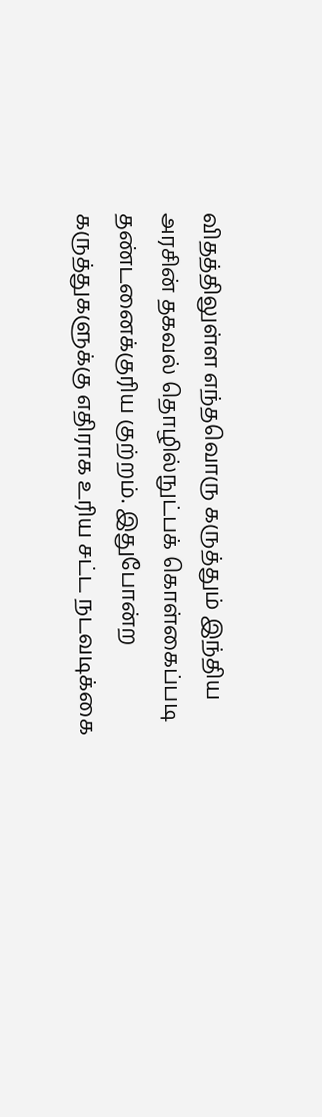விதத்திலுள்ள எந்தவொரு கருத்தும் இந்திய அரசின் தகவல் தொழில்நுட்பக் கொள்கைப்படி தண்டனைக்குரிய குற்றம். இதுபோன்ற கருத்துகளுக்கு எதிராக உரிய சட்ட நடவடிக்கை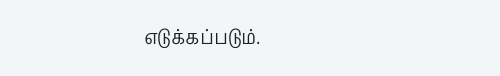எடுக்கப்படும்.